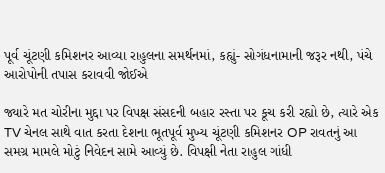પૂર્વ ચૂંટણી કમિશનર આવ્યા રાહુલના સમર્થનમાં, કહ્યું- સોગંધનામાની જરૂર નથી, પંચે આરોપોની તપાસ કરાવવી જોઈએ

જ્યારે મત ચોરીના મુદ્દા પર વિપક્ષ સંસદની બહાર રસ્તા પર કૂચ કરી રહ્યો છે, ત્યારે એક TV ચેનલ સાથે વાત કરતા દેશના ભૂતપૂર્વ મુખ્ય ચૂંટણી કમિશનર OP રાવતનું આ સમગ્ર મામલે મોટું નિવેદન સામે આવ્યું છે. વિપક્ષી નેતા રાહુલ ગાંધી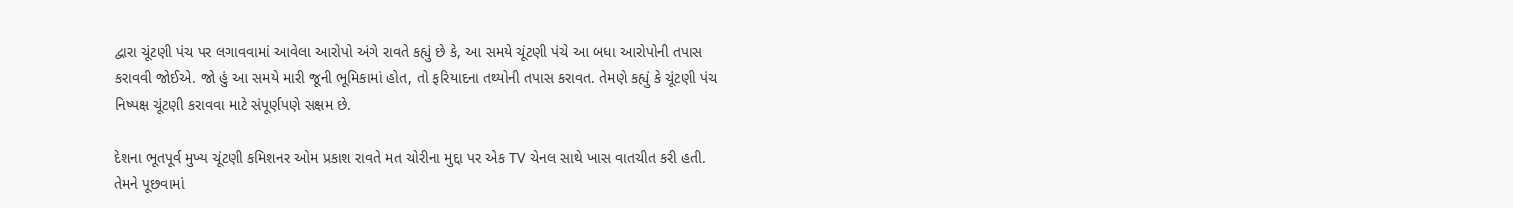દ્વારા ચૂંટણી પંચ પર લગાવવામાં આવેલા આરોપો અંગે રાવતે કહ્યું છે કે, આ સમયે ચૂંટણી પંચે આ બધા આરોપોની તપાસ કરાવવી જોઈએ. જો હું આ સમયે મારી જૂની ભૂમિકામાં હોત, તો ફરિયાદના તથ્યોની તપાસ કરાવત. તેમણે કહ્યું કે ચૂંટણી પંચ નિષ્પક્ષ ચૂંટણી કરાવવા માટે સંપૂર્ણપણે સક્ષમ છે.

દેશના ભૂતપૂર્વ મુખ્ય ચૂંટણી કમિશનર ઓમ પ્રકાશ રાવતે મત ચોરીના મુદ્દા પર એક TV ચેનલ સાથે ખાસ વાતચીત કરી હતી. તેમને પૂછવામાં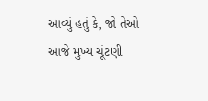આવ્યું હતું કે, જો તેઓ આજે મુખ્ય ચૂંટણી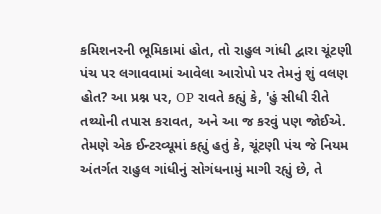કમિશનરની ભૂમિકામાં હોત, તો રાહુલ ગાંધી દ્વારા ચૂંટણી પંચ પર લગાવવામાં આવેલા આરોપો પર તેમનું શું વલણ હોત? આ પ્રશ્ન પર, OP રાવતે કહ્યું કે, 'હું સીધી રીતે તથ્યોની તપાસ કરાવત, અને આ જ કરવું પણ જોઈએ. તેમણે એક ઈન્ટરવ્યૂમાં કહ્યું હતું કે, ચૂંટણી પંચ જે નિયમ અંતર્ગત રાહુલ ગાંધીનું સોગંધનામું માગી રહ્યું છે, તે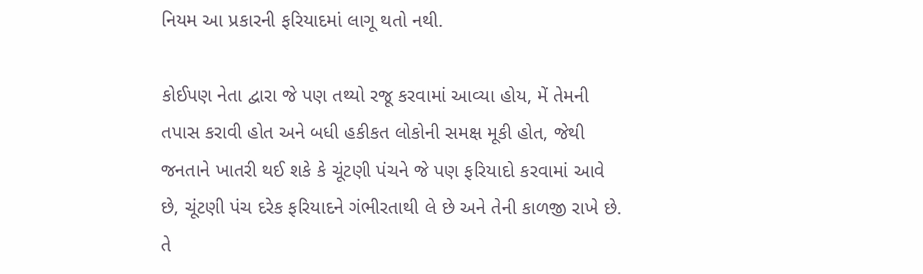નિયમ આ પ્રકારની ફરિયાદમાં લાગૂ થતો નથી.

કોઈપણ નેતા દ્વારા જે પણ તથ્યો રજૂ કરવામાં આવ્યા હોય, મેં તેમની તપાસ કરાવી હોત અને બધી હકીકત લોકોની સમક્ષ મૂકી હોત, જેથી જનતાને ખાતરી થઈ શકે કે ચૂંટણી પંચને જે પણ ફરિયાદો કરવામાં આવે છે, ચૂંટણી પંચ દરેક ફરિયાદને ગંભીરતાથી લે છે અને તેની કાળજી રાખે છે. તે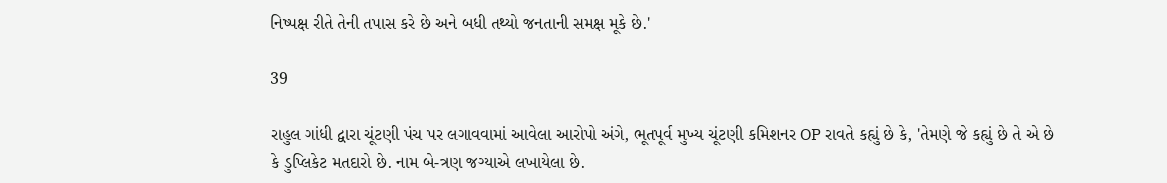નિષ્પક્ષ રીતે તેની તપાસ કરે છે અને બધી તથ્યો જનતાની સમક્ષ મૂકે છે.'

39

રાહુલ ગાંધી દ્વારા ચૂંટણી પંચ પર લગાવવામાં આવેલા આરોપો અંગે, ભૂતપૂર્વ મુખ્ય ચૂંટણી કમિશનર OP રાવતે કહ્યું છે કે, 'તેમણે જે કહ્યું છે તે એ છે કે ડુપ્લિકેટ મતદારો છે. નામ બે-ત્રણ જગ્યાએ લખાયેલા છે.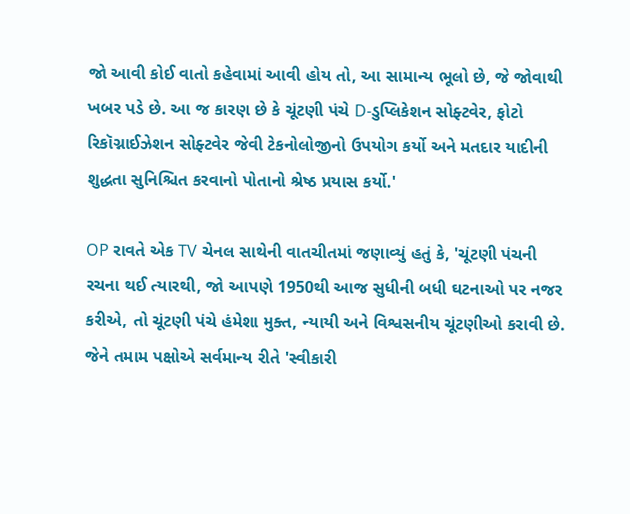જો આવી કોઈ વાતો કહેવામાં આવી હોય તો, આ સામાન્ય ભૂલો છે, જે જોવાથી ખબર પડે છે. આ જ કારણ છે કે ચૂંટણી પંચે D-ડુપ્લિકેશન સોફ્ટવેર, ફોટો રિકૉગ્નાઈઝેશન સોફ્ટવેર જેવી ટેકનોલોજીનો ઉપયોગ કર્યો અને મતદાર યાદીની શુદ્ધતા સુનિશ્ચિત કરવાનો પોતાનો શ્રેષ્ઠ પ્રયાસ કર્યો.'

OP રાવતે એક TV ચેનલ સાથેની વાતચીતમાં જણાવ્યું હતું કે, 'ચૂંટણી પંચની રચના થઈ ત્યારથી, જો આપણે 1950થી આજ સુધીની બધી ઘટનાઓ પર નજર કરીએ, તો ચૂંટણી પંચે હંમેશા મુક્ત, ન્યાયી અને વિશ્વસનીય ચૂંટણીઓ કરાવી છે. જેને તમામ પક્ષોએ સર્વમાન્ય રીતે 'સ્વીકારી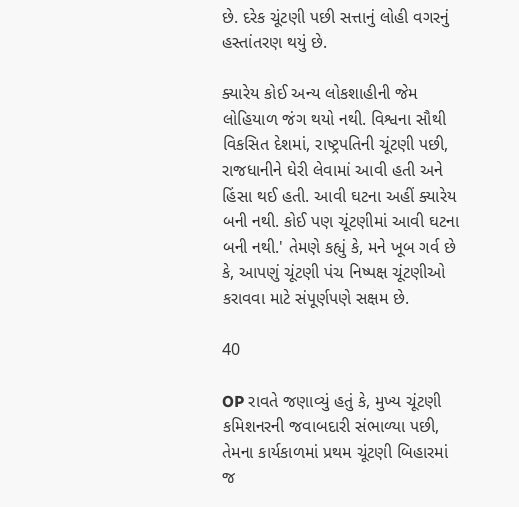છે. દરેક ચૂંટણી પછી સત્તાનું લોહી વગરનું હસ્તાંતરણ થયું છે.

ક્યારેય કોઈ અન્ય લોકશાહીની જેમ લોહિયાળ જંગ થયો નથી. વિશ્વના સૌથી વિકસિત દેશમાં, રાષ્ટ્રપતિની ચૂંટણી પછી, રાજધાનીને ઘેરી લેવામાં આવી હતી અને હિંસા થઈ હતી. આવી ઘટના અહીં ક્યારેય બની નથી. કોઈ પણ ચૂંટણીમાં આવી ઘટના બની નથી.' તેમણે કહ્યું કે, મને ખૂબ ગર્વ છે કે, આપણું ચૂંટણી પંચ નિષ્પક્ષ ચૂંટણીઓ કરાવવા માટે સંપૂર્ણપણે સક્ષમ છે.

40

OP રાવતે જણાવ્યું હતું કે, મુખ્ય ચૂંટણી કમિશનરની જવાબદારી સંભાળ્યા પછી, તેમના કાર્યકાળમાં પ્રથમ ચૂંટણી બિહારમાં જ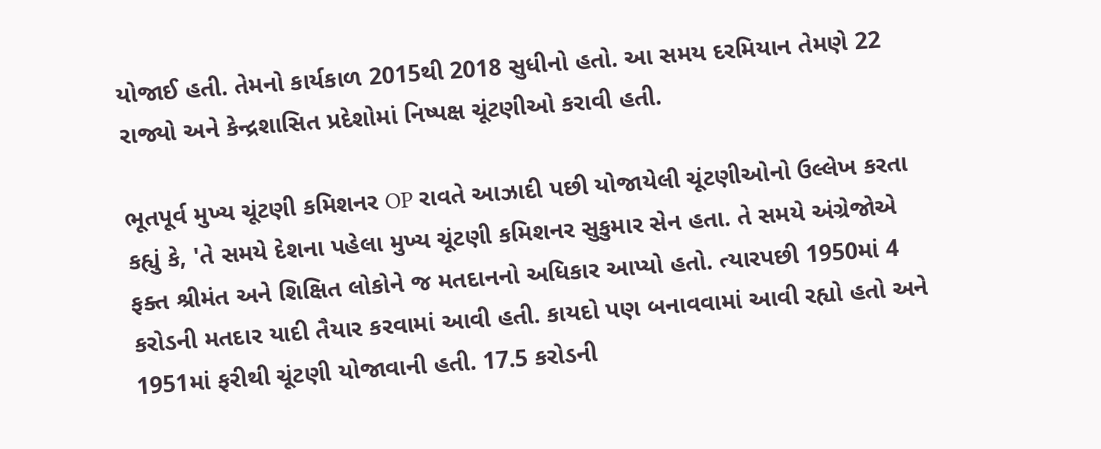યોજાઈ હતી. તેમનો કાર્યકાળ 2015થી 2018 સુધીનો હતો. આ સમય દરમિયાન તેમણે 22 રાજ્યો અને કેન્દ્રશાસિત પ્રદેશોમાં નિષ્પક્ષ ચૂંટણીઓ કરાવી હતી.

ભૂતપૂર્વ મુખ્ય ચૂંટણી કમિશનર OP રાવતે આઝાદી પછી યોજાયેલી ચૂંટણીઓનો ઉલ્લેખ કરતા કહ્યું કે, 'તે સમયે દેશના પહેલા મુખ્ય ચૂંટણી કમિશનર સુકુમાર સેન હતા. તે સમયે અંગ્રેજોએ ફક્ત શ્રીમંત અને શિક્ષિત લોકોને જ મતદાનનો અધિકાર આપ્યો હતો. ત્યારપછી 1950માં 4 કરોડની મતદાર યાદી તૈયાર કરવામાં આવી હતી. કાયદો પણ બનાવવામાં આવી રહ્યો હતો અને 1951માં ફરીથી ચૂંટણી યોજાવાની હતી. 17.5 કરોડની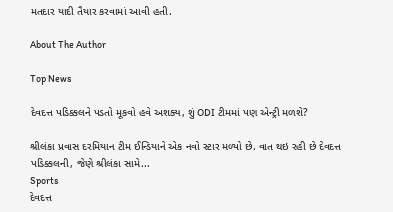મતદાર યાદી તૈયાર કરવામાં આવી હતી.

About The Author

Top News

દેવદત્ત પડિક્કલને પડતો મૂકવો હવે અશક્ય, શું ODI ટીમમાં પણ એન્ટ્રી મળશે?

શ્રીલંકા પ્રવાસ દરમિયાન ટીમ ઈન્ડિયાને એક નવો સ્ટાર મળ્યો છે. વાત થઇ રહી છે દેવદત્ત પડિક્કલની, જેણે શ્રીલંકા સામે...
Sports
દેવદત્ત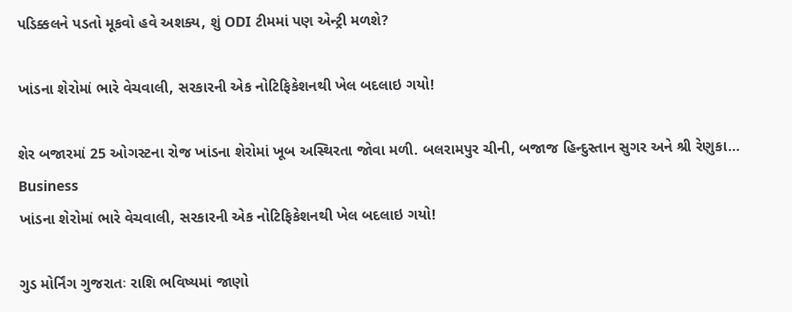પડિક્કલને પડતો મૂકવો હવે અશક્ય, શું ODI ટીમમાં પણ એન્ટ્રી મળશે?

ખાંડના શેરોમાં ભારે વેચવાલી, સરકારની એક નોટિફિકેશનથી ખેલ બદલાઇ ગયો!

શેર બજારમાં 25 ઓગસ્ટના રોજ ખાંડના શેરોમાં ખૂબ અસ્થિરતા જોવા મળી. બલરામપુર ચીની, બજાજ હિન્દુસ્તાન સુગર અને શ્રી રેણુકા...
Business
ખાંડના શેરોમાં ભારે વેચવાલી, સરકારની એક નોટિફિકેશનથી ખેલ બદલાઇ ગયો!

ગુડ મોર્નિંગ ગુજરાતઃ રાશિ ભવિષ્યમાં જાણો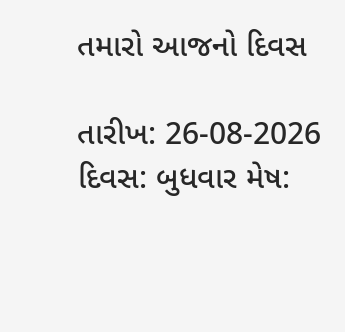તમારો આજનો દિવસ

તારીખ: 26-08-2026 દિવસ: બુધવાર મેષ: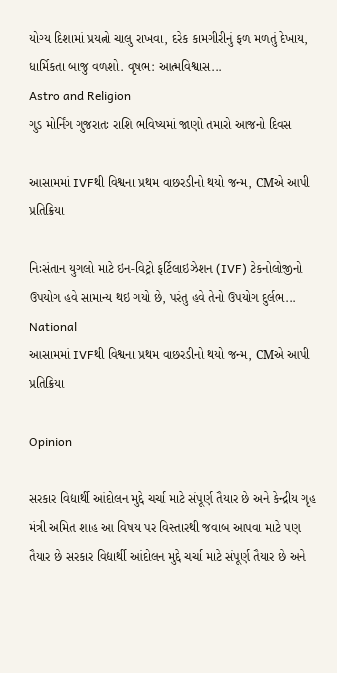યોગ્ય દિશામાં પ્રયત્નો ચાલુ રાખવા, દરેક કામગીરીનું ફળ મળતું દેખાય, ધાર્મિકતા બાજુ વળશો. વૃષભ: આત્મવિશ્વાસ...
Astro and Religion
ગુડ મોર્નિંગ ગુજરાતઃ રાશિ ભવિષ્યમાં જાણો તમારો આજનો દિવસ

આસામમાં IVFથી વિશ્વના પ્રથમ વાછરડીનો થયો જન્મ, CMએ આપી પ્રતિક્રિયા

નિઃસંતાન યુગલો માટે ઇન-વિટ્રો ફર્ટિલાઇઝેશન (IVF) ટેકનોલોજીનો ઉપયોગ હવે સામાન્ય થઇ ગયો છે, પરંતુ હવે તેનો ઉપયોગ દુર્લભ...
National
આસામમાં IVFથી વિશ્વના પ્રથમ વાછરડીનો થયો જન્મ, CMએ આપી પ્રતિક્રિયા

Opinion

સરકાર વિદ્યાર્થી આંદોલન મુદ્દે ચર્ચા માટે સંપૂર્ણ તૈયાર છે અને કેન્દ્રીય ગૃહ મંત્રી અમિત શાહ આ વિષય પર વિસ્તારથી જવાબ આપવા માટે પણ તૈયાર છે સરકાર વિદ્યાર્થી આંદોલન મુદ્દે ચર્ચા માટે સંપૂર્ણ તૈયાર છે અને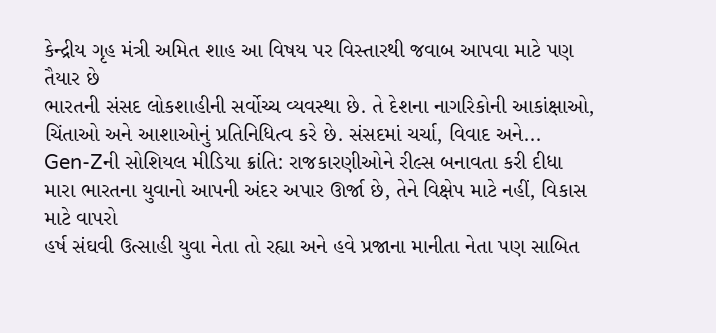કેન્દ્રીય ગૃહ મંત્રી અમિત શાહ આ વિષય પર વિસ્તારથી જવાબ આપવા માટે પણ તૈયાર છે
ભારતની સંસદ લોકશાહીની સર્વોચ્ચ વ્યવસ્થા છે. તે દેશના નાગરિકોની આકાંક્ષાઓ, ચિંતાઓ અને આશાઓનું પ્રતિનિધિત્વ કરે છે. સંસદમાં ચર્ચા, વિવાદ અને...
Gen-Zની સોશિયલ મીડિયા ક્રાંતિ: રાજકારણીઓને રીલ્સ બનાવતા કરી દીધા
મારા ભારતના યુવાનો આપની અંદર અપાર ઊર્જા છે, તેને વિક્ષેપ માટે નહીં, વિકાસ માટે વાપરો
હર્ષ સંઘવી ઉત્સાહી યુવા નેતા તો રહ્યા અને હવે પ્રજાના માનીતા નેતા પણ સાબિત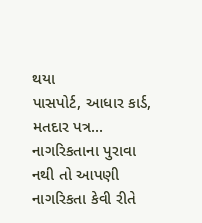થયા
પાસપોર્ટ, આધાર કાર્ડ, મતદાર પત્ર... નાગરિકતાના પુરાવા નથી તો આપણી નાગરિકતા કેવી રીતે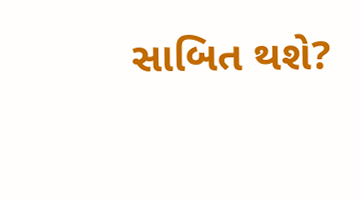સાબિત થશે?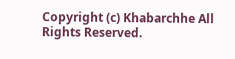Copyright (c) Khabarchhe All Rights Reserved.